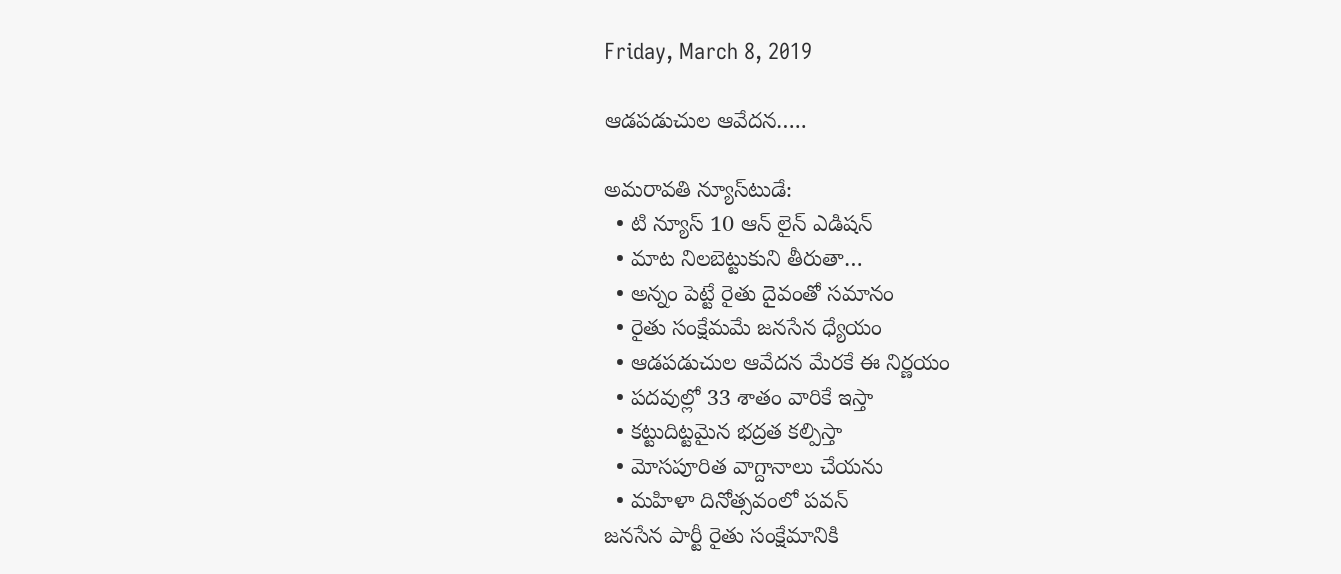Friday, March 8, 2019

ఆడపడుచుల ఆవేదన…..

అమరావతి న్యూస్‌టుడే:
  • టి న్యూస్ 10 ఆన్ లైన్ ఎడిషన్
  • మాట నిలబెట్టుకుని తీరుతా…
  • అన్నం పెట్టే రైతు దైవంతో సమానం
  • రైతు సంక్షేమమే జనసేన ధ్యేయం
  • ఆడపడుచుల ఆవేదన మేరకే ఈ నిర్ణయం
  • పదవుల్లో 33 శాతం వారికే ఇస్తా
  • కట్టుదిట్టమైన భద్రత కల్పిస్తా
  • వెూసపూరిత వాగ్దానాలు చేయను
  • మహిళా దినోత్సవంలో పవన్‌
జనసేన పార్టీ రైతు సంక్షేమానికి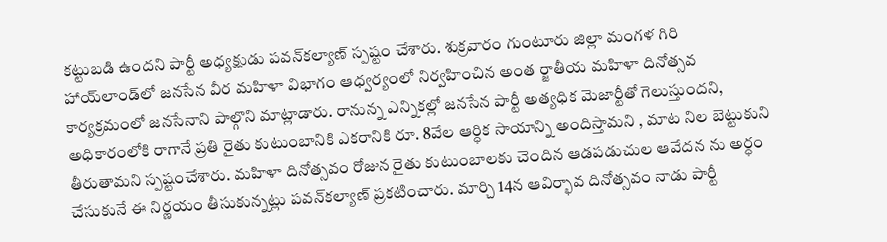కట్టుబడి ఉందని పార్టీ అధ్యక్షుడు పవన్‌కల్యాణ్‌ స్పష్టం చేశారు. శుక్రవారం గుంటూరు జిల్లా మంగళ గిరి హాయ్‌లాండ్‌లో జనసేన వీర మహిళా విభాగం ఆధ్వర్యంలో నిర్వహించిన అంత ర్జాతీయ మహిళా దినోత్సవ కార్యక్రమంలో జనసేనాని పాల్గొని మాట్లాడారు. రానున్న ఎన్నికల్లో జనసేన పార్టీ అత్యధిక మెజార్టీతో గెలుస్తుందని, అధికారంలోకి రాగానే ప్రతి రైతు కుటుంబానికి ఎకరానికి రూ. 8వేల ఆర్ధిక సాయాన్ని అందిస్తామని , మాట నిల బెట్టుకుని తీరుతామని స్పష్టంచేశారు. మహిళా దినోత్సవం రోజున రైతు కుటుంబాలకు చెందిన ఆడపడుచుల ఆవేదన ను అర్ధం చేసుకునే ఈ నిర్ణయం తీసుకున్నట్లు పవన్‌కల్యాణ్‌ ప్రకటించారు. మార్చి 14న ఆవిర్భావ దినోత్సవం నాడు పార్టీ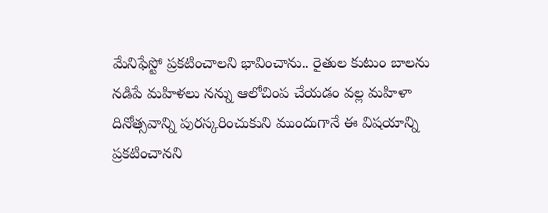మేనిఫేస్టో ప్రకటించాలని భావించాను.. రైతుల కుటుం బాలను నడిపే మహిళలు నన్ను ఆలోచింప చేయడం వల్ల మహిళా దినోత్సవాన్ని పురస్కరించుకుని ముందుగానే ఈ విషయాన్ని ప్రకటించానని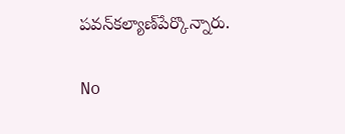పవన్‌కల్యాణ్‌పేర్కొన్నారు.

No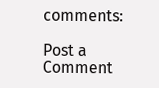comments:

Post a Comment